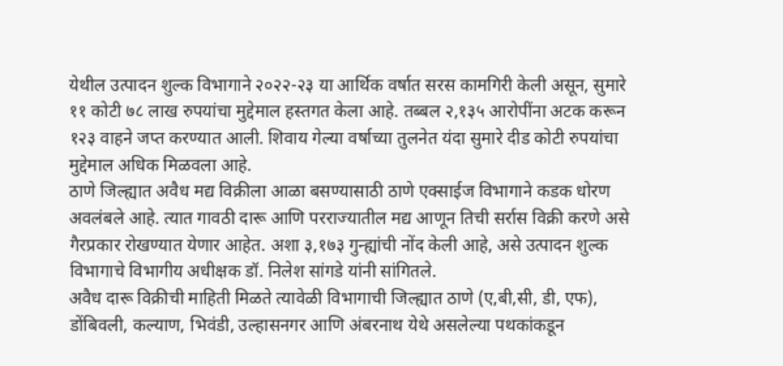येथील उत्पादन शुल्क विभागाने २०२२-२३ या आर्थिक वर्षात सरस कामगिरी केली असून, सुमारे ११ कोटी ७८ लाख रुपयांचा मुद्देमाल हस्तगत केला आहे. तब्बल २,१३५ आरोपींना अटक करून १२३ वाहने जप्त करण्यात आली. शिवाय गेल्या वर्षाच्या तुलनेत यंदा सुमारे दीड कोटी रुपयांचा मुद्देमाल अधिक मिळवला आहे.
ठाणे जिल्ह्यात अवैध मद्य विक्रीला आळा बसण्यासाठी ठाणे एक्साईज विभागाने कडक धोरण अवलंबले आहे. त्यात गावठी दारू आणि परराज्यातील मद्य आणून तिची सर्रास विक्री करणे असे गैरप्रकार रोखण्यात येणार आहेत. अशा ३,१७३ गुन्ह्यांची नोंद केली आहे, असे उत्पादन शुल्क विभागाचे विभागीय अधीक्षक डॉ. निलेश सांगडे यांनी सांगितले.
अवैध दारू विक्रीची माहिती मिळते त्यावेळी विभागाची जिल्ह्यात ठाणे (ए,बी,सी, डी, एफ), डोंबिवली, कल्याण, भिवंडी, उल्हासनगर आणि अंबरनाथ येथे असलेल्या पथकांकडून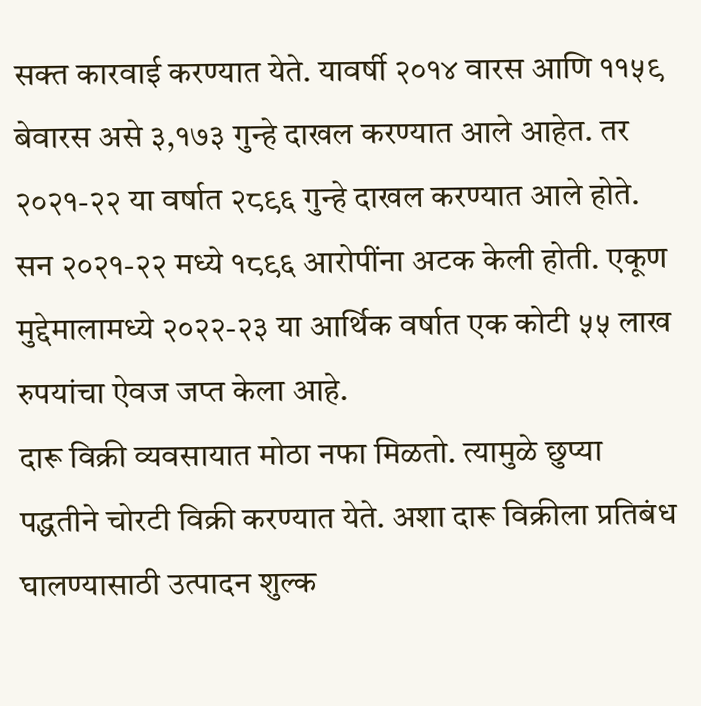सक्त कारवाई करण्यात येते. यावर्षी २०१४ वारस आणि ११५९ बेवारस असे ३,१७३ गुन्हे दाखल करण्यात आले आहेत. तर २०२१-२२ या वर्षात २८९६ गुन्हे दाखल करण्यात आले होते.
सन २०२१-२२ मध्ये १८९६ आरोपींना अटक केली होती. एकूण मुद्देमालामध्ये २०२२-२३ या आर्थिक वर्षात एक कोटी ५५ लाख रुपयांचा ऐवज जप्त केला आहे.
दारू विक्री व्यवसायात मोठा नफा मिळतो. त्यामुळे छुप्या पद्धतीने चोरटी विक्री करण्यात येते. अशा दारू विक्रीला प्रतिबंध घालण्यासाठी उत्पादन शुल्क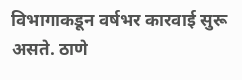विभागाकडून वर्षभर कारवाई सुरू असते. ठाणे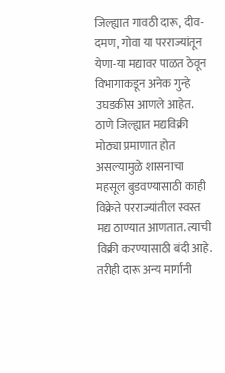जिल्ह्यात गावठी दारू, दीव-दमण, गोवा या परराज्यांतून येणा-या मद्यावर पाळत ठेवून विभागाकडून अनेक गुन्हे उघडकीस आणले आहेत.
ठाणे जिल्ह्यात मद्यविक्री मोठ्या प्रमाणात होत असल्यामुळे शासनाचा महसूल बुडवण्यासाठी काही विक्रेते परराज्यांतील स्वस्त मद्य ठाण्यात आणतात. त्याची विक्री करण्यासाठी बंदी आहे. तरीही दारू अन्य मार्गांनी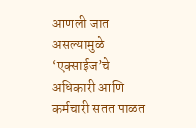आणली जात असल्यामुळे ‘एक्साईज’चे अधिकारी आणि कर्मचारी सतत पाळत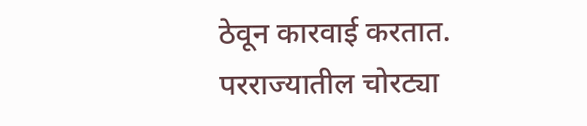ठेवून कारवाई करतात.
परराज्यातील चोरट्या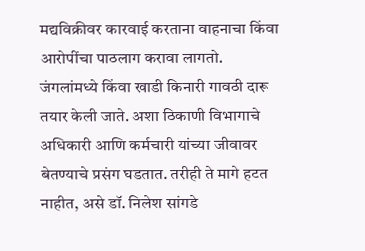मद्यविक्रीवर कारवाई करताना वाहनाचा किंवा आरोपींचा पाठलाग करावा लागतो. जंगलांमध्ये किंवा खाडी किनारी गावठी दारू तयार केली जाते. अशा ठिकाणी विभागाचे अधिकारी आणि कर्मचारी यांच्या जीवावर बेतण्याचे प्रसंग घडतात. तरीही ते मागे हटत नाहीत, असे डॉ. निलेश सांगडे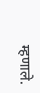म्हणाले.